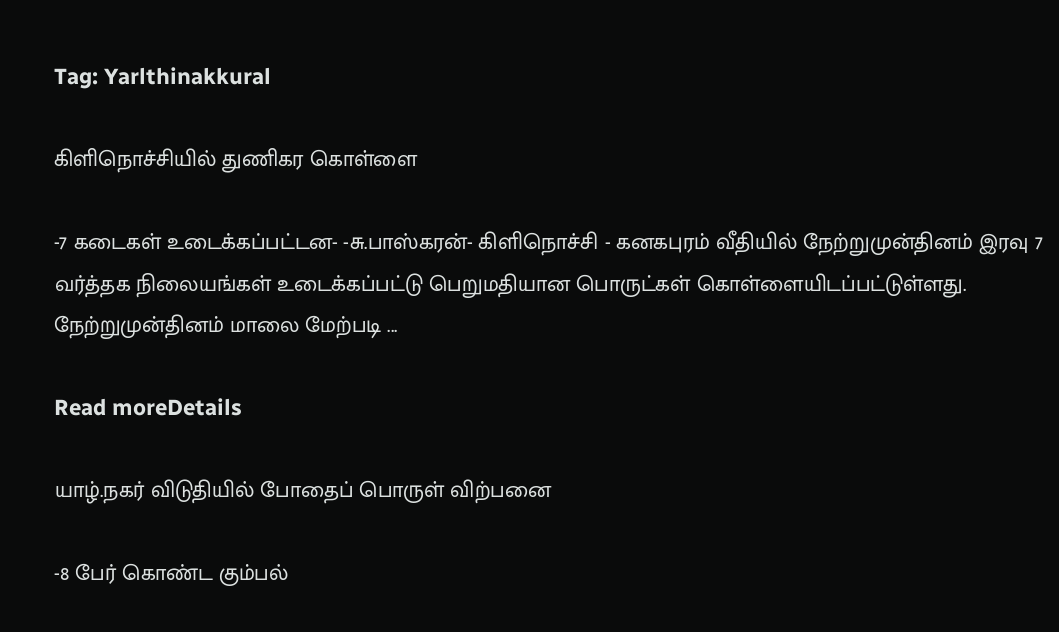Tag: Yarlthinakkural

கிளிநொச்சியில் துணிகர கொள்ளை

-7 கடைகள் உடைக்கப்பட்டன- -சு.பாஸ்கரன்- கிளிநொச்சி - கனகபுரம் வீதியில் நேற்றுமுன்தினம் இரவு 7 வர்த்தக நிலையங்கள் உடைக்கப்பட்டு பெறுமதியான பொருட்கள் கொள்ளையிடப்பட்டுள்ளது. நேற்றுமுன்தினம் மாலை மேற்படி ...

Read moreDetails

யாழ்.நகர் விடுதியில் போதைப் பொருள் விற்பனை

-8 பேர் கொண்ட கும்பல்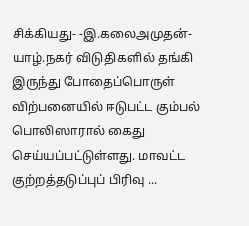சிக்கியது- -இ.கலைஅமுதன்- யாழ்.நகர் விடுதிகளில் தங்கி இருந்து போதைப்பொருள் விற்பனையில் ஈடுபட்ட கும்பல் பொலிஸாரால் கைது செய்யப்பட்டுள்ளது. மாவட்ட குற்றத்தடுப்புப் பிரிவு ...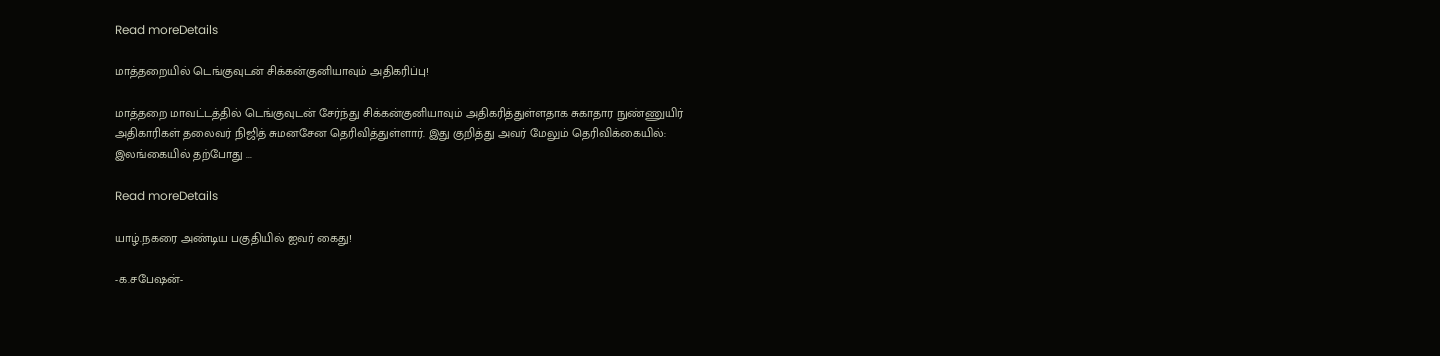Read moreDetails

மாத்தறையில் டெங்குவுடன் சிக்கன்குனியாவும் அதிகரிப்பு!

மாத்தறை மாவட்டத்தில் டெங்குவுடன் சேர்ந்து சிக்கன்குனியாவும் அதிகரித்துள்ளதாக சுகாதார நுண்ணுயிர் அதிகாரிகள் தலைவர் நிஜித் சுமனசேன தெரிவித்துள்ளார். இது குறித்து அவர் மேலும் தெரிவிக்கையில்: இலங்கையில் தற்போது ...

Read moreDetails

யாழ்.நகரை அண்டிய பகுதியில் ஐவர் கைது!

-க.சபேஷன்-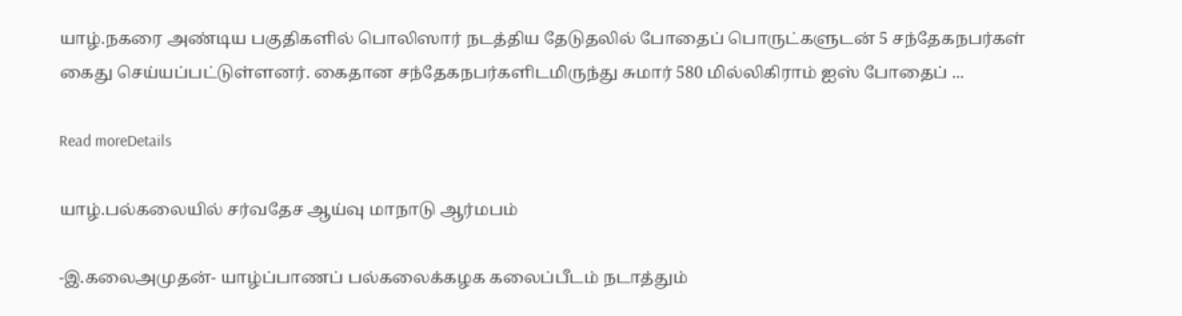யாழ்.நகரை அண்டிய பகுதிகளில் பொலிஸார் நடத்திய தேடுதலில் போதைப் பொருட்களுடன் 5 சந்தேகநபர்கள் கைது செய்யப்பட்டுள்ளனர். கைதான சந்தேகநபர்களிடமிருந்து சுமார் 580 மில்லிகிராம் ஐஸ் போதைப் ...

Read moreDetails

யாழ்.பல்கலையில் சர்வதேச ஆய்வு மாநாடு ஆர்மபம்

-இ.கலைஅமுதன்- யாழ்ப்பாணப் பல்கலைக்கழக கலைப்பீடம் நடாத்தும்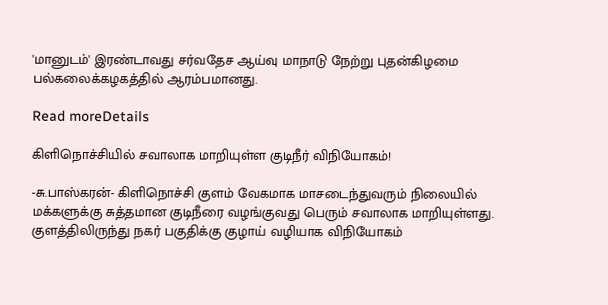'மானுடம்' இரண்டாவது சர்வதேச ஆய்வு மாநாடு நேற்று புதன்கிழமை பல்கலைக்கழகத்தில் ஆரம்பமானது.

Read moreDetails

கிளிநொச்சியில் சவாலாக மாறியுள்ள குடிநீர் விநியோகம்!

-சு.பாஸ்கரன்- கிளிநொச்சி குளம் வேகமாக மாசடைந்துவரும் நிலையில் மக்களுக்கு சுத்தமான குடிநீரை வழங்குவது பெரும் சவாலாக மாறியுள்ளது. குளத்திலிருந்து நகர் பகுதிக்கு குழாய் வழியாக விநியோகம்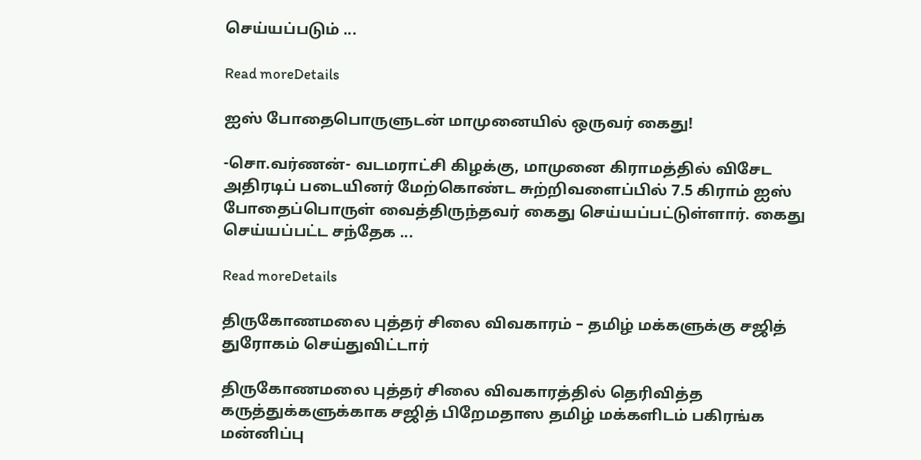செய்யப்படும் ...

Read moreDetails

ஐஸ் போதைபொருளுடன் மாமுனையில் ஒருவர் கைது!

-சொ.வர்ணன்- வடமராட்சி கிழக்கு, மாமுனை கிராமத்தில் விசேட அதிரடிப் படையினர் மேற்கொண்ட சுற்றிவளைப்பில் 7.5 கிராம் ஐஸ் போதைப்பொருள் வைத்திருந்தவர் கைது செய்யப்பட்டுள்ளார். கைது செய்யப்பட்ட சந்தேக ...

Read moreDetails

திருகோணமலை புத்தர் சிலை விவகாரம் – தமிழ் மக்களுக்கு சஜித் துரோகம் செய்துவிட்டார்

திருகோணமலை புத்தர் சிலை விவகாரத்தில் தெரிவித்த கருத்துக்களுக்காக சஜித் பிறேமதாஸ தமிழ் மக்களிடம் பகிரங்க மன்னிப்பு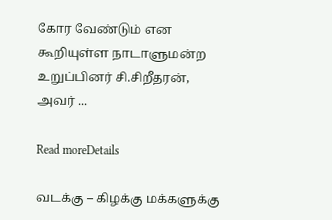கோர வேண்டும் என கூறியுள்ள நாடாளுமன்ற உறுப்பினர் சி.சிறீதரன், அவர் ...

Read moreDetails

வடக்கு – கிழக்கு மக்களுக்கு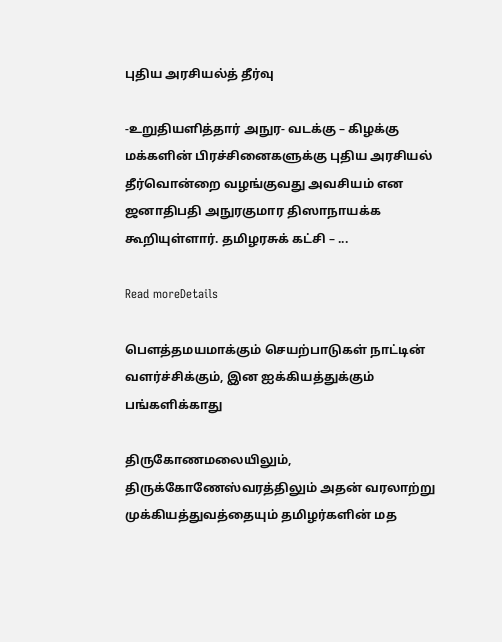புதிய அரசியல்த் தீர்வு

-உறுதியளித்தார் அநுர- வடக்கு – கிழக்கு மக்களின் பிரச்சினைகளுக்கு புதிய அரசியல் தீர்வொன்றை வழங்குவது அவசியம் என ஜனாதிபதி அநுரகுமார திஸாநாயக்க கூறியுள்ளார். தமிழரசுக் கட்சி – ...

Read moreDetails

பௌத்தமயமாக்கும் செயற்பாடுகள் நாட்டின் வளர்ச்சிக்கும், இன ஐக்கியத்துக்கும் பங்களிக்காது

திருகோணமலையிலும், திருக்கோணேஸ்வரத்திலும் அதன் வரலாற்று முக்கியத்துவத்தையும் தமிழர்களின் மத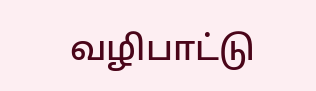வழிபாட்டு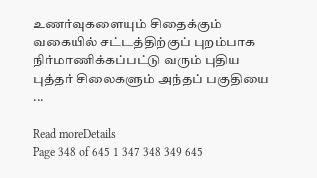உணர்வுகளையும் சிதைக்கும் வகையில் சட்டத்திற்குப் புறம்பாக நிர்மாணிக்கப்பட்டு வரும் புதிய புத்தர் சிலைகளும் அந்தப் பகுதியை ...

Read moreDetails
Page 348 of 645 1 347 348 349 645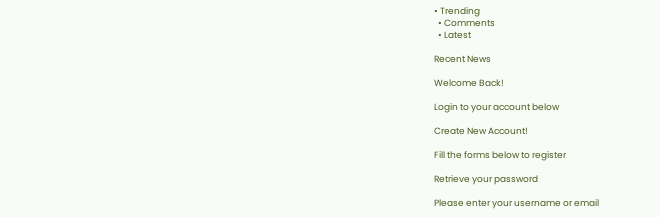• Trending
  • Comments
  • Latest

Recent News

Welcome Back!

Login to your account below

Create New Account!

Fill the forms below to register

Retrieve your password

Please enter your username or email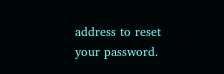address to reset your password.